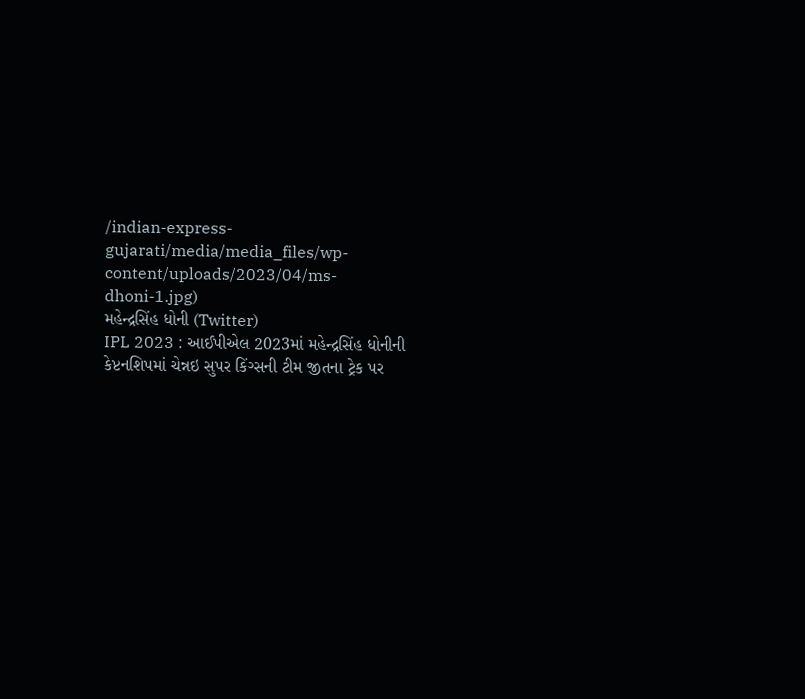/indian-express-gujarati/media/media_files/wp-content/uploads/2023/04/ms-dhoni-1.jpg)
મહેન્દ્રસિંહ ધોની (Twitter)
IPL 2023 : આઈપીએલ 2023માં મહેન્દ્રસિંહ ધોનીની કેપ્ટનશિપમાં ચેન્નઇ સુપર કિંગ્સની ટીમ જીતના ટ્રેક પર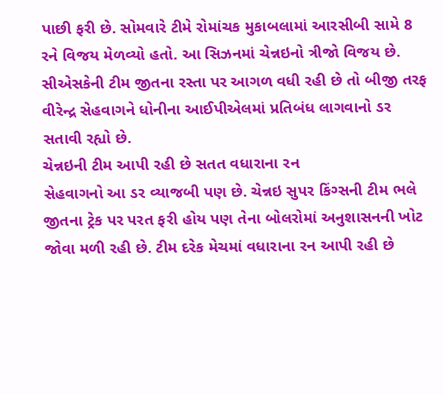પાછી ફરી છે. સોમવારે ટીમે રોમાંચક મુકાબલામાં આરસીબી સામે 8 રને વિજય મેળવ્યો હતો. આ સિઝનમાં ચેન્નઇનો ત્રીજો વિજય છે. સીએસકેની ટીમ જીતના રસ્તા પર આગળ વધી રહી છે તો બીજી તરફ વીરેન્દ્ર સેહવાગને ધોનીના આઈપીએલમાં પ્રતિબંધ લાગવાનો ડર સતાવી રહ્યો છે.
ચેન્નઇની ટીમ આપી રહી છે સતત વધારાના રન
સેહવાગનો આ ડર વ્યાજબી પણ છે. ચેન્નઇ સુપર કિંગ્સની ટીમ ભલે જીતના ટ્રેક પર પરત ફરી હોય પણ તેના બોલરોમાં અનુશાસનની ખોટ જોવા મળી રહી છે. ટીમ દરેક મેચમાં વધારાના રન આપી રહી છે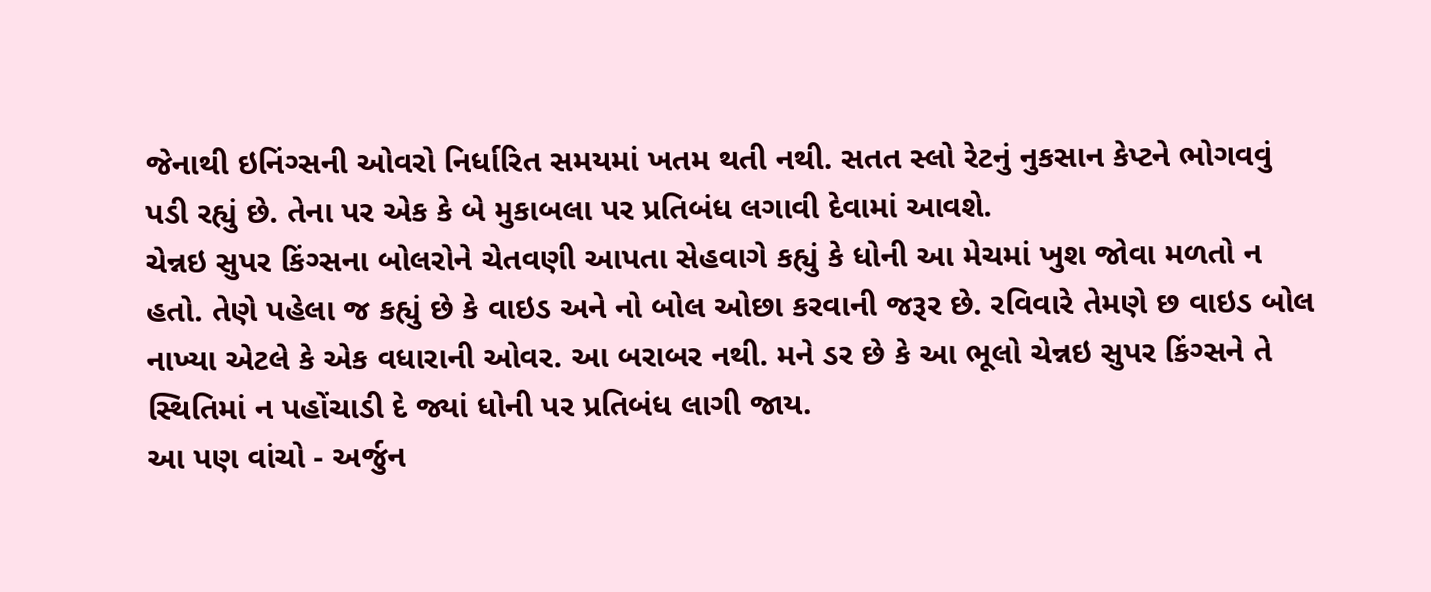જેનાથી ઇનિંગ્સની ઓવરો નિર્ધારિત સમયમાં ખતમ થતી નથી. સતત સ્લો રેટનું નુકસાન કેપ્ટને ભોગવવું પડી રહ્યું છે. તેના પર એક કે બે મુકાબલા પર પ્રતિબંધ લગાવી દેવામાં આવશે.
ચેન્નઇ સુપર કિંગ્સના બોલરોને ચેતવણી આપતા સેહવાગે કહ્યું કે ધોની આ મેચમાં ખુશ જોવા મળતો ન હતો. તેણે પહેલા જ કહ્યું છે કે વાઇડ અને નો બોલ ઓછા કરવાની જરૂર છે. રવિવારે તેમણે છ વાઇડ બોલ નાખ્યા એટલે કે એક વધારાની ઓવર. આ બરાબર નથી. મને ડર છે કે આ ભૂલો ચેન્નઇ સુપર કિંગ્સને તે સ્થિતિમાં ન પહોંચાડી દે જ્યાં ધોની પર પ્રતિબંધ લાગી જાય.
આ પણ વાંચો - અર્જુન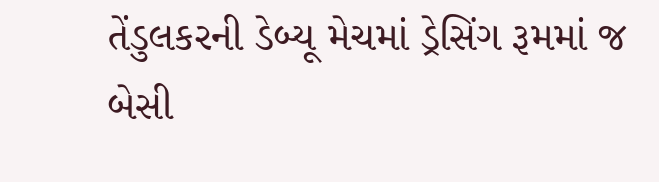તેંડુલકરની ડેબ્યૂ મેચમાં ડ્રેસિંગ રૂમમાં જ બેસી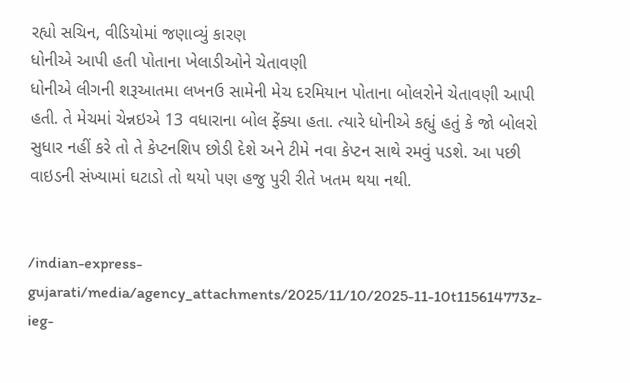રહ્યો સચિન, વીડિયોમાં જણાવ્યું કારણ
ધોનીએ આપી હતી પોતાના ખેલાડીઓને ચેતાવણી
ધોનીએ લીગની શરૂઆતમા લખનઉ સામેની મેચ દરમિયાન પોતાના બોલરોને ચેતાવણી આપી હતી. તે મેચમાં ચેન્નઇએ 13 વધારાના બોલ ફેંક્યા હતા. ત્યારે ધોનીએ કહ્યું હતું કે જો બોલરો સુધાર નહીં કરે તો તે કેપ્ટનશિપ છોડી દેશે અને ટીમે નવા કેપ્ટન સાથે રમવું પડશે. આ પછી વાઇડની સંખ્યામાં ઘટાડો તો થયો પણ હજુ પુરી રીતે ખતમ થયા નથી.


/indian-express-gujarati/media/agency_attachments/2025/11/10/2025-11-10t115614773z-ieg-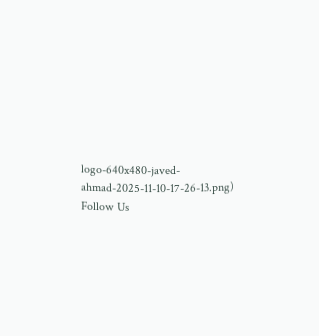logo-640x480-javed-ahmad-2025-11-10-17-26-13.png)
Follow Us